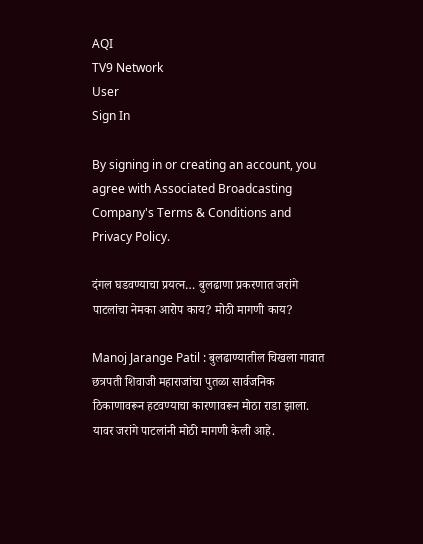AQI
TV9 Network
User
Sign In

By signing in or creating an account, you agree with Associated Broadcasting Company's Terms & Conditions and Privacy Policy.

दंगल घडवण्याचा प्रयत्न… बुलढाणा प्रकरणात जरांगे पाटलांचा नेमका आरोप काय? मोठी मागणी काय?

Manoj Jarange Patil : बुलढाण्यातील चिखला गावात छत्रपती शिवाजी महाराजांचा पुतळा सार्वजनिक ठिकाणावरून हटवण्याचा कारणावरून मोठा राडा झाला. यावर जरांगे पाटलांनी मोठी मागणी केली आहे.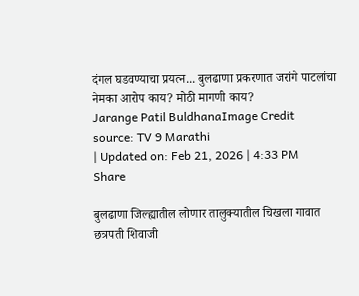दंगल घडवण्याचा प्रयत्न... बुलढाणा प्रकरणात जरांगे पाटलांचा नेमका आरोप काय? मोठी मागणी काय?
Jarange Patil BuldhanaImage Credit source: TV 9 Marathi
| Updated on: Feb 21, 2026 | 4:33 PM
Share

बुलढाणा जिल्ह्यातील लोणार तालुक्यातील चिखला गावात छत्रपती शिवाजी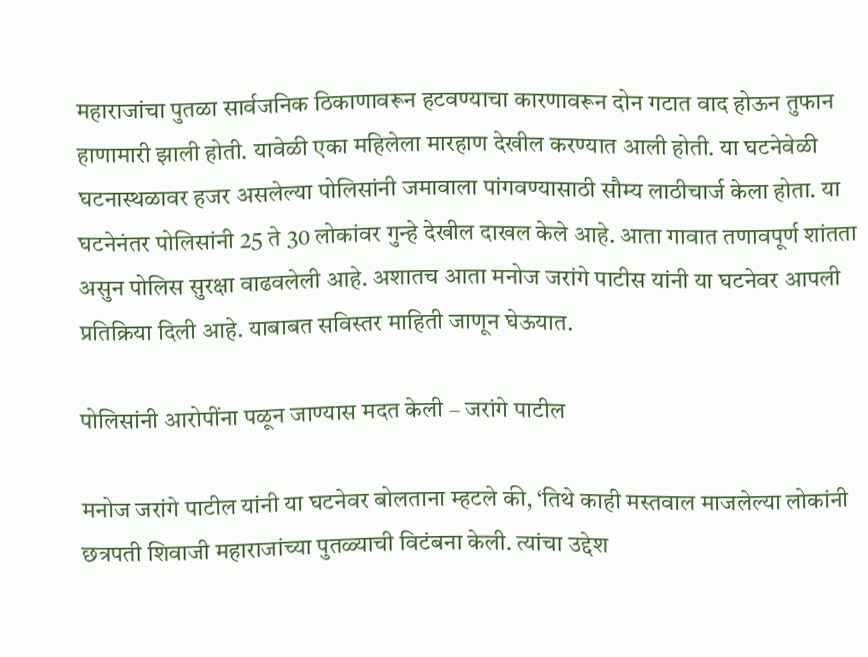महाराजांचा पुतळा सार्वजनिक ठिकाणावरून हटवण्याचा कारणावरून दोन गटात वाद होऊन तुफान हाणामारी झाली होती. यावेळी एका महिलेला मारहाण देखील करण्यात आली होती. या घटनेवेळी घटनास्थळावर हजर असलेल्या पोलिसांनी जमावाला पांगवण्यासाठी सौम्य लाठीचार्ज केला होता. या घटनेनंतर पोलिसांनी 25 ते 30 लोकांवर गुन्हे देखील दाखल केले आहे. आता गावात तणावपूर्ण शांतता असुन पोलिस सुरक्षा वाढवलेली आहे. अशातच आता मनोज जरांगे पाटीस यांनी या घटनेवर आपली प्रतिक्रिया दिली आहे. याबाबत सविस्तर माहिती जाणून घेऊयात.

पोलिसांनी आरोपींना पळून जाण्यास मदत केली – जरांगे पाटील

मनोज जरांगे पाटील यांनी या घटनेवर बोलताना म्हटले की, ‘तिथे काही मस्तवाल माजलेल्या लोकांनी छत्रपती शिवाजी महाराजांच्या पुतळ्याची विटंबना केली. त्यांचा उद्देश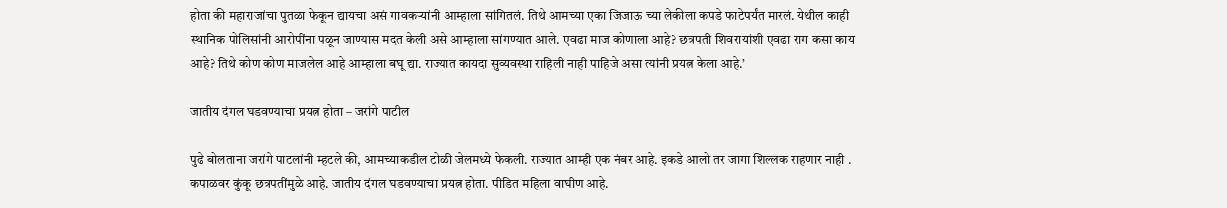होता की महाराजांचा पुतळा फेकून द्यायचा असं गावकऱ्यांनी आम्हाला सांगितलं. तिथे आमच्या एका जिजाऊ च्या लेकीला कपडे फाटेपर्यंत मारलं. येथील काही स्थानिक पोलिसांनी आरोपींना पळून जाण्यास मदत केली असे आम्हाला सांगण्यात आले. एवढा माज कोणाला आहे? छत्रपती शिवरायांशी एवढा राग कसा काय आहे? तिथे कोण कोण माजलेल आहे आम्हाला बघू द्या. राज्यात कायदा सुव्यवस्था राहिली नाही पाहिजे असा त्यांनी प्रयत्न केला आहे.’

जातीय दंगल घडवण्याचा प्रयत्न होता – जरांगे पाटील

पुढे बोलताना जरांगे पाटलांनी म्हटले की, आमच्याकडील टोळी जेलमध्ये फेकली. राज्यात आम्ही एक नंबर आहे. इकडे आलो तर जागा शिल्लक राहणार नाही . कपाळवर कुंकू छत्रपतींमुळे आहे. जातीय दंगल घडवण्याचा प्रयत्न होता. पीडित महिला वाघीण आहे.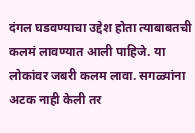दंगल घडवण्याचा उद्देश होता त्याबाबतची कलमं लावण्यात आली पाहिजे. या लोकांवर जबरी कलम लावा. सगळ्यांना अटक नाही केली तर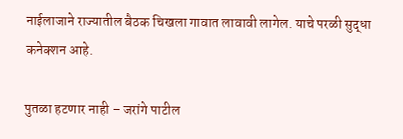नाईलाजाने राज्यातील बैठक चिखला गावात लावावी लागेल. याचे परळी सुद्धा कनेक्शन आहे.

पुतळा हटणार नाही – जरांगे पाटील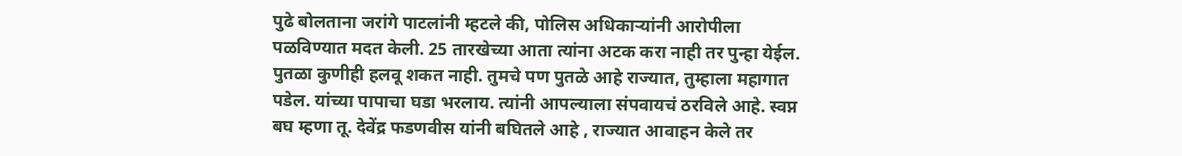पुढे बोलताना जरांगे पाटलांनी म्हटले की, पोलिस अधिकाऱ्यांनी आरोपीला पळविण्यात मदत केली. 25 तारखेच्या आता त्यांना अटक करा नाही तर पुन्हा येईल. पुतळा कुणीही हलवू शकत नाही. तुमचे पण पुतळे आहे राज्यात, तुम्हाला महागात पडेल. यांच्या पापाचा घडा भरलाय. त्यांनी आपल्याला संपवायचं ठरविले आहे. स्वप्न बघ म्हणा तू. देवेंद्र फडणवीस यांनी बघितले आहे , राज्यात आवाहन केले तर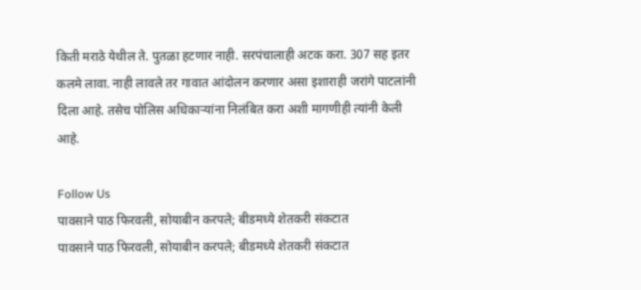किती मराठे येथील ते. पुतळा हटणार नाही. सरपंचालाही अटक करा. 307 सह इतर कलमे लावा. नाही लावले तर गावात आंदोलन करणार असा इशाराही जरांगे पाटलांनी दिला आहे. तसेच पोलिस अधिकाऱ्यांना निलंबित करा अशी मागणीही त्यांनी केली आहे.

Follow Us
पावसाने पाठ फिरवली, सोयाबीन करपले; बीडमध्ये शेतकरी संकटात
पावसाने पाठ फिरवली, सोयाबीन करपले; बीडमध्ये शेतकरी संकटात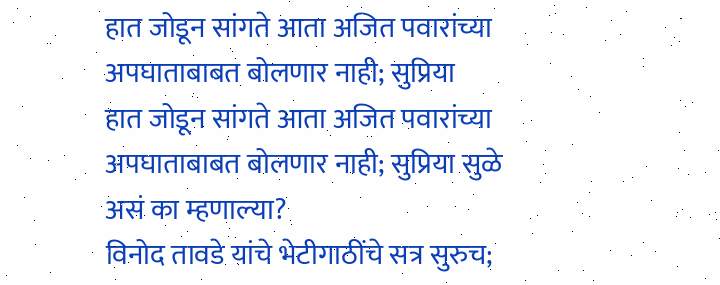हात जोडून सांगते आता अजित पवारांच्या अपघाताबाबत बोलणार नाही; सुप्रिया
हात जोडून सांगते आता अजित पवारांच्या अपघाताबाबत बोलणार नाही; सुप्रिया सुळे असं का म्हणाल्या?
विनोद तावडे यांचे भेटीगाठींचे सत्र सुरुच;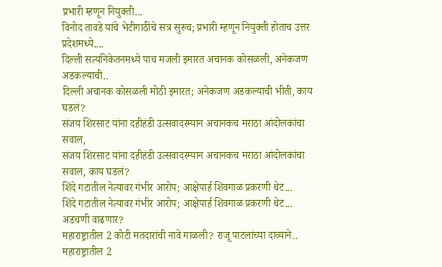प्रभारी म्हणून नियुक्ती...
विनोद तावडे यांचे भेटीगाठींचे सत्र सुरुच; प्रभारी म्हणून नियुक्ती होताच उत्तर प्रदेशमध्ये....
दिल्ली सत्यनिकेतनमध्ये पाच मजली इमारत अचानक कोसळली, अनेकजण अडकल्याची..
दिल्ली अचानक कोसळली मोठी इमारत; अनेकजण अडकल्याची भीती, काय घडलं?
संजय शिरसाट यांना दहीहंडी उत्सवादरम्यान अचानकच मराठा आंदोलकांचा सवाल,
संजय शिरसाट यांना दहीहंडी उत्सवादरम्यान अचानकच मराठा आंदोलकांचा सवाल, काय घडलं?
शिंदे गटातील नेत्यावर गंभीर आरोप; आक्षेपार्ह शिवगाळ प्रकरणी थेट...
शिंदे गटातील नेत्यावर गंभीर आरोप; आक्षेपार्ह शिवगाळ प्रकरणी थेट... अडचणी वाढणार?
महाराष्ट्रातील 2 कोटी मतदारांची नावे गाळली? राजू पाटलांच्या दाव्याने..
महाराष्ट्रातील 2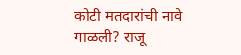कोटी मतदारांची नावे गाळली? राजू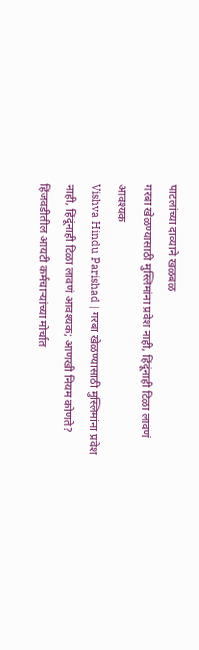पाटलांच्या दाव्याने खळबळ
गरबा खेळण्यासाठी मुस्लिमांना प्रवेश नाही, हिंदूंनाही टिळा लावणं आवश्यक
Vishva Hindu Parishad | गरबा खेळण्यासाठी मुस्लिमांना प्रवेश नाही, हिंदूंनाही टिळा लावणं आवश्यक; आणखी नियम कोणते?
हिंजवडीतील आयटी कर्मचाऱ्यांच्या मोर्चात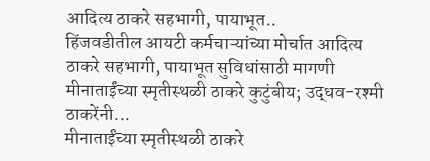आदित्य ठाकरे सहभागी, पायाभूत..
हिंजवडीतील आयटी कर्मचाऱ्यांच्या मोर्चात आदित्य ठाकरे सहभागी, पायाभूत सुविधांसाठी मागणी
मीनाताईंच्या स्मृतीस्थळी ठाकरे कुटुंबीय; उद्धव-रश्मी ठाकरेंनी...
मीनाताईंच्या स्मृतीस्थळी ठाकरे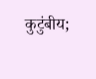कुटुंबीय;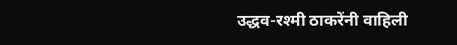उद्धव-रश्मी ठाकरेंनी वाहिली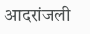आदरांजली